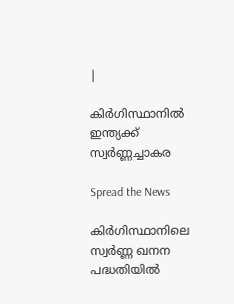|

കിർഗിസ്ഥാനിൽ ഇന്ത്യക്ക് സ്വർണ്ണച്ചാകര

Spread the News

കിർഗിസ്ഥാനിലെ സ്വർണ്ണ ഖനന പദ്ധതിയിൽ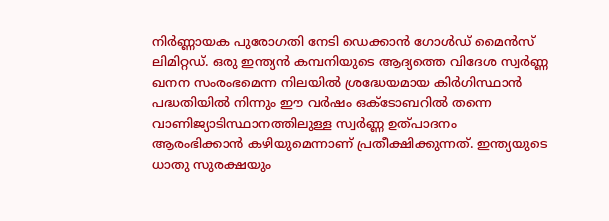നിർണ്ണായക പുരോഗതി നേടി ഡെക്കാൻ ഗോൾഡ് മൈൻസ് ലിമിറ്റഡ്. ഒരു ഇന്ത്യൻ കമ്പനിയുടെ ആദ്യത്തെ വിദേശ സ്വർണ്ണ ഖനന സംരംഭമെന്ന നിലയിൽ ശ്രദ്ധേയമായ കിർഗിസ്ഥാന്‍ പദ്ധതിയില്‍ നിന്നും ഈ വർഷം ഒക്ടോബറില്‍ തന്നെ വാണിജ്യാടിസ്ഥാനത്തിലുള്ള സ്വർണ്ണ ഉത്പാദനം ആരംഭിക്കാന്‍ കഴിയുമെന്നാണ് പ്രതീക്ഷിക്കുന്നത്. ഇന്ത്യയുടെ ധാതു സുരക്ഷയും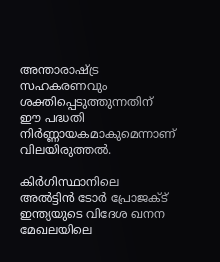അന്താരാഷ്ട്ര സഹകരണവും ശക്തിപ്പെടുത്തുന്നതിന് ഈ പദ്ധതി നിർണ്ണായകമാകുമെന്നാണ് വിലയിരുത്തൽ.

കിർഗിസ്ഥാനിലെ അൽട്ടിൻ ടോർ പ്രോജക്ട് ഇന്ത്യയുടെ വിദേശ ഖനന മേഖലയിലെ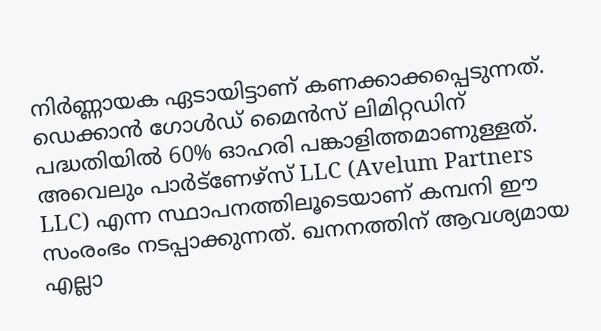നിർണ്ണായക ഏടായിട്ടാണ് കണക്കാക്കപ്പെടുന്നത്. ഡെക്കാൻ ഗോൾഡ് മൈൻസ് ലിമിറ്റഡിന് പദ്ധതിയിൽ 60% ഓഹരി പങ്കാളിത്തമാണുള്ളത്. അവെലും പാർട്ണേഴ്സ് LLC (Avelum Partners LLC) എന്ന സ്ഥാപനത്തിലൂടെയാണ് കമ്പനി ഈ സംരംഭം നടപ്പാക്കുന്നത്. ഖനനത്തിന് ആവശ്യമായ എല്ലാ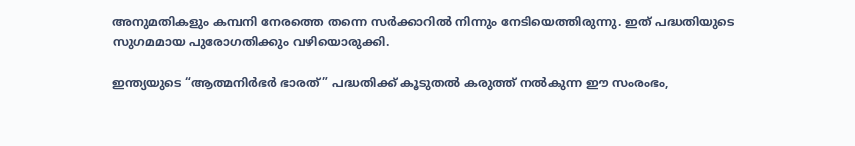അനുമതികളും കമ്പനി നേരത്തെ തന്നെ സർക്കാറില്‍ നിന്നും നേടിയെത്തിരുന്നു. ഇത് പദ്ധതിയുടെ സുഗമമായ പുരോഗതിക്കും വഴിയൊരുക്കി.

ഇന്ത്യയുടെ “ആത്മനിർഭർ ഭാരത്” പദ്ധതിക്ക് കൂടുതൽ കരുത്ത് നൽകുന്ന ഈ സംരംഭം,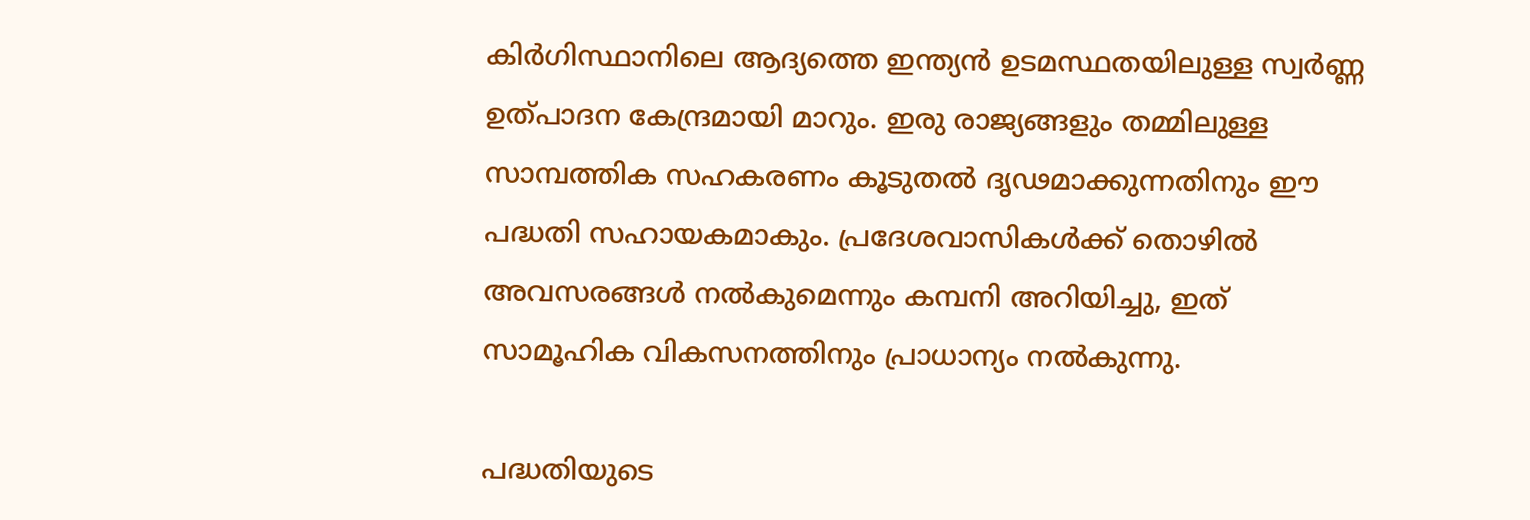കിർഗിസ്ഥാനിലെ ആദ്യത്തെ ഇന്ത്യൻ ഉടമസ്ഥതയിലുള്ള സ്വർണ്ണ ഉത്പാദന കേന്ദ്രമായി മാറും. ഇരു രാജ്യങ്ങളും തമ്മിലുള്ള സാമ്പത്തിക സഹകരണം കൂടുതൽ ദൃഢമാക്കുന്നതിനും ഈ പദ്ധതി സഹായകമാകും. പ്രദേശവാസികൾക്ക് തൊഴിൽ അവസരങ്ങൾ നൽകുമെന്നും കമ്പനി അറിയിച്ചു, ഇത് സാമൂഹിക വികസനത്തിനും പ്രാധാന്യം നൽകുന്നു.

പദ്ധതിയുടെ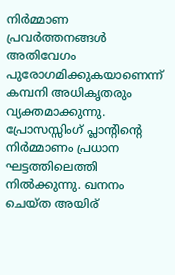നിർമ്മാണ പ്രവർത്തനങ്ങൾ അതിവേഗം പുരോഗമിക്കുകയാണെന്ന് കമ്പനി അധികൃതരും വ്യക്തമാക്കുന്നു. പ്രോസസ്സിംഗ് പ്ലാൻ്റിൻ്റെ നിർമ്മാണം പ്രധാന ഘട്ടത്തിലെത്തി നിൽക്കുന്നു. ഖനനം ചെയ്ത അയിര്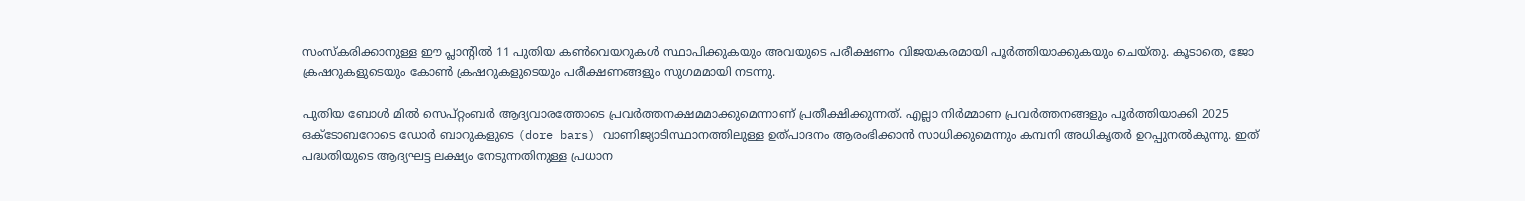സംസ്കരിക്കാനുള്ള ഈ പ്ലാൻ്റിൽ 11 പുതിയ കൺവെയറുകൾ സ്ഥാപിക്കുകയും അവയുടെ പരീക്ഷണം വിജയകരമായി പൂർത്തിയാക്കുകയും ചെയ്തു. കൂടാതെ, ജോ ക്രഷറുകളുടെയും കോൺ ക്രഷറുകളുടെയും പരീക്ഷണങ്ങളും സുഗമമായി നടന്നു.

പുതിയ ബോൾ മിൽ സെപ്റ്റംബർ ആദ്യവാരത്തോടെ പ്രവർത്തനക്ഷമമാക്കുമെന്നാണ് പ്രതീക്ഷിക്കുന്നത്. എല്ലാ നിർമ്മാണ പ്രവർത്തനങ്ങളും പൂർത്തിയാക്കി 2025 ഒക്ടോബറോടെ ഡോർ ബാറുകളുടെ (dore bars) വാണിജ്യാടിസ്ഥാനത്തിലുള്ള ഉത്പാദനം ആരംഭിക്കാൻ സാധിക്കുമെന്നും കമ്പനി അധികൃതർ ഉറപ്പുനൽകുന്നു. ഇത് പദ്ധതിയുടെ ആദ്യഘട്ട ലക്ഷ്യം നേടുന്നതിനുള്ള പ്രധാന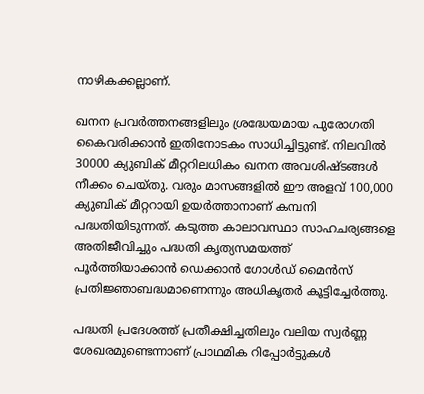നാഴികക്കല്ലാണ്.

ഖനന പ്രവർത്തനങ്ങളിലും ശ്രദ്ധേയമായ പുരോഗതി കൈവരിക്കാന്‍ ഇതിനോടകം സാധിച്ചിട്ടുണ്ട്. നിലവിൽ 30000 ക്യുബിക് മീറ്ററിലധികം ഖനന അവശിഷ്ടങ്ങൾ നീക്കം ചെയ്തു. വരും മാസങ്ങളിൽ ഈ അളവ് 100,000 ക്യുബിക് മീറ്ററായി ഉയർത്താനാണ് കമ്പനി പദ്ധതിയിടുന്നത്. കടുത്ത കാലാവസ്ഥാ സാഹചര്യങ്ങളെ അതിജീവിച്ചും പദ്ധതി കൃത്യസമയത്ത് പൂർത്തിയാക്കാൻ ഡെക്കാൻ ഗോൾഡ് മൈൻസ് പ്രതിജ്ഞാബദ്ധമാണെന്നും അധികൃതർ കൂട്ടിച്ചേർത്തു.

പദ്ധതി പ്രദേശത്ത് പ്രതീക്ഷിച്ചതിലും വലിയ സ്വർണ്ണ ശേഖരമുണ്ടെന്നാണ് പ്രാഥമിക റിപ്പോർട്ടുകൾ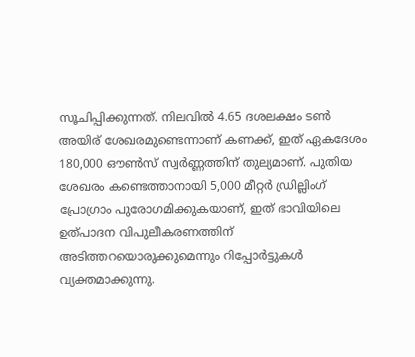സൂചിപ്പിക്കുന്നത്. നിലവിൽ 4.65 ദശലക്ഷം ടൺ അയിര് ശേഖരമുണ്ടെന്നാണ് കണക്ക്, ഇത് ഏകദേശം 180,000 ഔൺസ് സ്വർണ്ണത്തിന് തുല്യമാണ്. പുതിയ ശേഖരം കണ്ടെത്താനായി 5,000 മീറ്റർ ഡ്രില്ലിംഗ് പ്രോഗ്രാം പുരോഗമിക്കുകയാണ്, ഇത് ഭാവിയിലെ ഉത്പാദന വിപുലീകരണത്തിന് അടിത്തറയൊരുക്കുമെന്നും റിപ്പോർട്ടുകള്‍ വ്യക്തമാക്കുന്നു.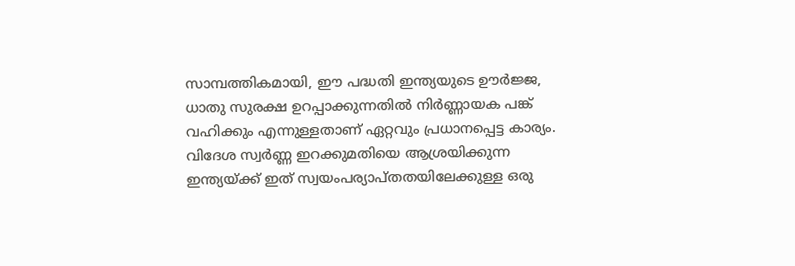സാമ്പത്തികമായി, ഈ പദ്ധതി ഇന്ത്യയുടെ ഊർജ്ജ, ധാതു സുരക്ഷ ഉറപ്പാക്കുന്നതിൽ നിർണ്ണായക പങ്ക് വഹിക്കും എന്നുള്ളതാണ് ഏറ്റവും പ്രധാനപ്പെട്ട കാര്യം. വിദേശ സ്വർണ്ണ ഇറക്കുമതിയെ ആശ്രയിക്കുന്ന ഇന്ത്യയ്ക്ക് ഇത് സ്വയംപര്യാപ്തതയിലേക്കുള്ള ഒരു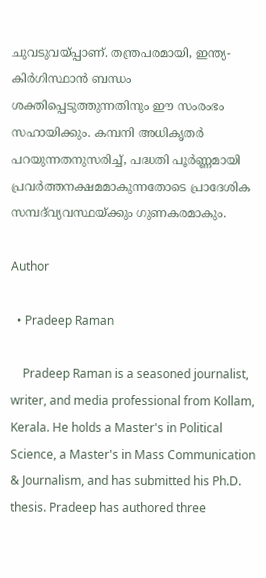ചുവടുവയ്പ്പാണ്. തന്ത്രപരമായി, ഇന്ത്യ-കിർഗിസ്ഥാൻ ബന്ധം ശക്തിപ്പെടുത്തുന്നതിനും ഈ സംരംഭം സഹായിക്കും. കമ്പനി അധികൃതർ പറയുന്നതനുസരിച്ച്, പദ്ധതി പൂർണ്ണമായി പ്രവർത്തനക്ഷമമാകുന്നതോടെ പ്രാദേശിക സമ്പദ്‌വ്യവസ്ഥയ്ക്കും ഗുണകരമാകും.

Author

  • Pradeep Raman

    Pradeep Raman is a seasoned journalist, writer, and media professional from Kollam, Kerala. He holds a Master's in Political Science, a Master's in Mass Communication & Journalism, and has submitted his Ph.D. thesis. Pradeep has authored three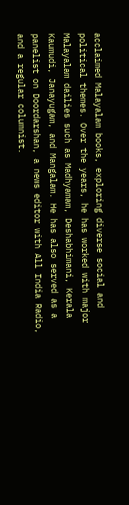acclaimed Malayalam books, exploring diverse social and political themes. Over the years, he has worked with major Malayalam dailies such as Madhyamam, Deshabhimani, Kerala Kaumudi, Janayugam, and Mangalam. He has also served as a panelist on Doordarshan, a news editor with All India Radio, and a regular columnist.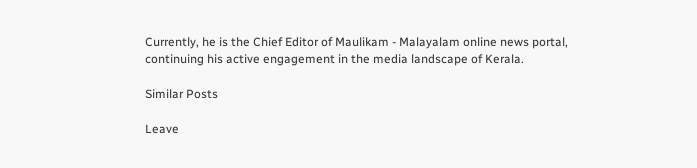Currently, he is the Chief Editor of Maulikam - Malayalam online news portal, continuing his active engagement in the media landscape of Kerala.

Similar Posts

Leave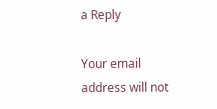a Reply

Your email address will not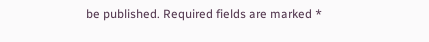be published. Required fields are marked *